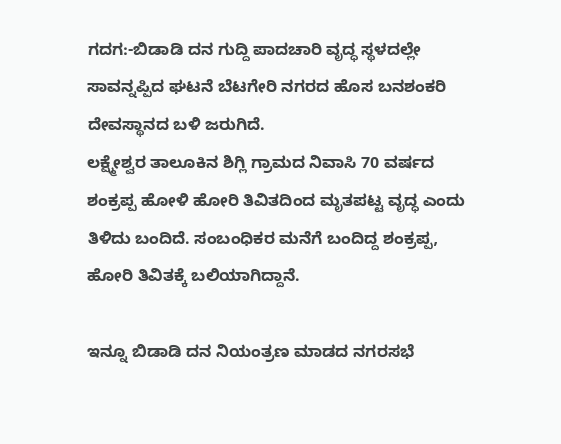ಗದಗ:-ಬಿಡಾಡಿ ದನ ಗುದ್ದಿ ಪಾದಚಾರಿ ವೃದ್ಧ ಸ್ಥಳದಲ್ಲೇ ಸಾವನ್ನಪ್ಪಿದ ಘಟನೆ ಬೆಟಗೇರಿ ನಗರದ ಹೊಸ ಬನಶಂಕರಿ ದೇವಸ್ಥಾನದ ಬಳಿ ಜರುಗಿದೆ.
ಲಕ್ಷ್ಮೇಶ್ವರ ತಾಲೂಕಿನ ಶಿಗ್ಲಿ ಗ್ರಾಮದ ನಿವಾಸಿ 70 ವರ್ಷದ ಶಂಕ್ರಪ್ಪ ಹೋಳಿ ಹೋರಿ ತಿವಿತದಿಂದ ಮೃತಪಟ್ಟ ವೃದ್ಧ ಎಂದು ತಿಳಿದು ಬಂದಿದೆ. ಸಂಬಂಧಿಕರ ಮನೆಗೆ ಬಂದಿದ್ದ ಶಂಕ್ರಪ್ಪ, ಹೋರಿ ತಿವಿತಕ್ಕೆ ಬಲಿಯಾಗಿದ್ದಾನೆ.

ಇನ್ನೂ ಬಿಡಾಡಿ ದನ ನಿಯಂತ್ರಣ ಮಾಡದ ನಗರಸಭೆ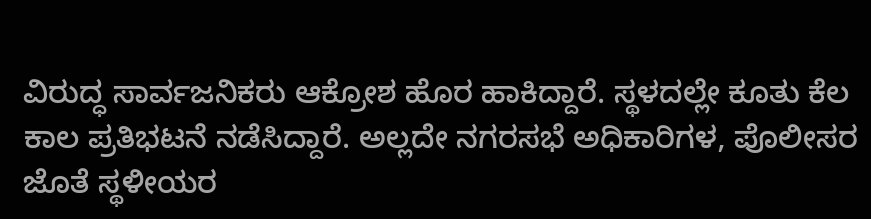ವಿರುದ್ಧ ಸಾರ್ವಜನಿಕರು ಆಕ್ರೋಶ ಹೊರ ಹಾಕಿದ್ದಾರೆ. ಸ್ಥಳದಲ್ಲೇ ಕೂತು ಕೆಲ ಕಾಲ ಪ್ರತಿಭಟನೆ ನಡೆಸಿದ್ದಾರೆ. ಅಲ್ಲದೇ ನಗರಸಭೆ ಅಧಿಕಾರಿಗಳ, ಪೊಲೀಸರ ಜೊತೆ ಸ್ಥಳೀಯರ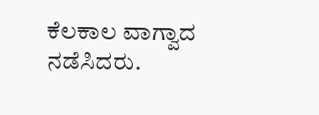ಕೆಲಕಾಲ ವಾಗ್ವಾದ ನಡೆಸಿದರು.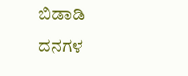ಬಿಡಾಡಿ ದನಗಳ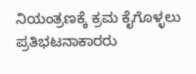ನಿಯಂತ್ರಣಕ್ಕೆ ಕ್ರಮ ಕೈಗೊಳ್ಳಲು ಪ್ರತಿಭಟನಾಕಾರರು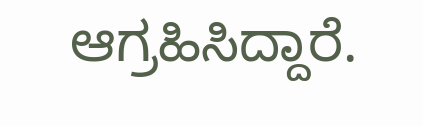ಆಗ್ರಹಿಸಿದ್ದಾರೆ.